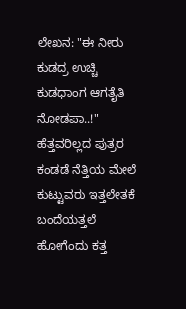ಲೇಖನ: "ಈ ನೀರು ಕುಡದ್ರ ಉಚ್ಚಿ ಕುಡಧಾಂಗ ಆಗತೈತಿ ನೋಡಪಾ..!"
ಹೆತ್ತವರಿಲ್ಲದ ಪುತ್ರರ ಕಂಡಡೆ ನೆತ್ತಿಯ ಮೇಲೆ ಕುಟ್ಟುವರು ಇತ್ತಲೇತಕೆ ಬಂದೆಯತ್ತಲೆ ಹೋಗೆಂದು ಕತ್ತ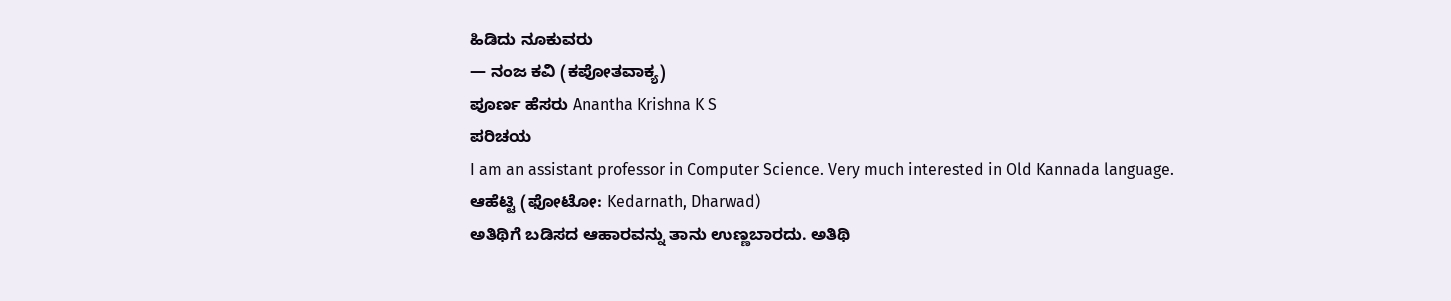ಹಿಡಿದು ನೂಕುವರು
— ನಂಜ ಕವಿ (ಕಪೋತವಾಕ್ಯ)
ಪೂರ್ಣ ಹೆಸರು Anantha Krishna K S
ಪರಿಚಯ
I am an assistant professor in Computer Science. Very much interested in Old Kannada language.
ಆಹೆಟ್ಟಿ (ಫೋಟೋ: Kedarnath, Dharwad)
ಅತಿಥಿಗೆ ಬಡಿಸದ ಆಹಾರವನ್ನು ತಾನು ಉಣ್ಣಬಾರದು. ಅತಿಥಿ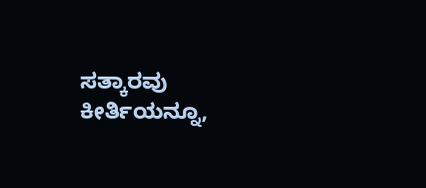ಸತ್ಕಾರವು ಕೀರ್ತಿಯನ್ನೂ,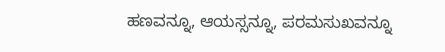ಹಣವನ್ನೂ, ಆಯಸ್ಸನ್ನೂ, ಪರಮಸುಖವನ್ನೂ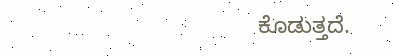ಕೊಡುತ್ತದೆ.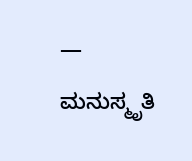— ಮನುಸ್ಮೃತಿ